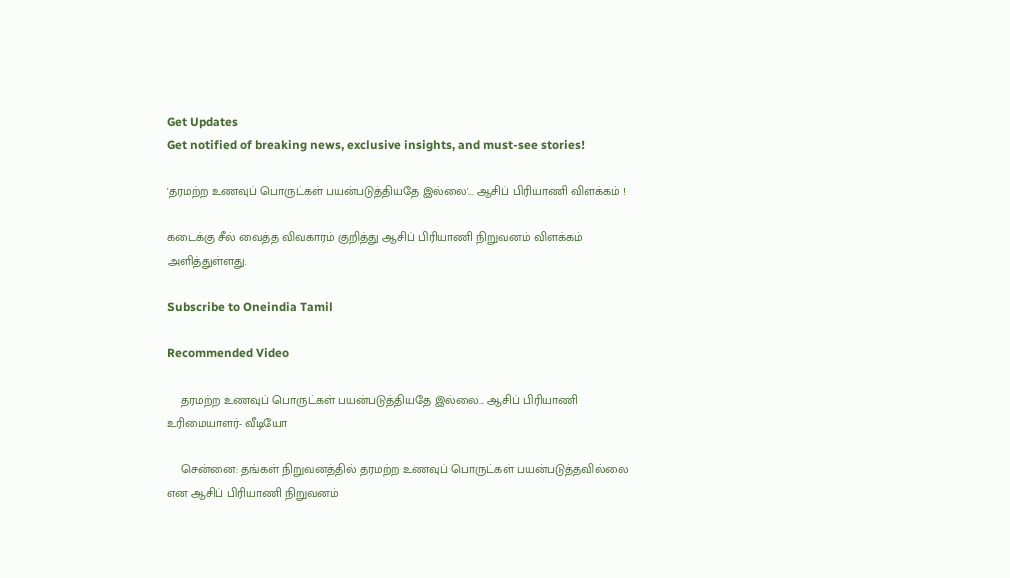Get Updates
Get notified of breaking news, exclusive insights, and must-see stories!

'தரமற்ற உணவுப் பொருட்கள் பயன்படுத்தியதே இல்லை'... ஆசிப் பிரியாணி விளக்கம் !

கடைக்கு சீல் வைத்த விவகாரம் குறித்து ஆசிப் பிரியாணி நிறுவனம் விளக்கம் அளித்துள்ளது.

Subscribe to Oneindia Tamil

Recommended Video

    தரமற்ற உணவுப் பொருட்கள் பயன்படுத்தியதே இல்லை... ஆசிப் பிரியாணி உரிமையாளர்- வீடியோ

    சென்னை: தங்கள் நிறுவனத்தில் தரமற்ற உணவுப் பொருட்கள் பயன்படுத்தவில்லை என ஆசிப் பிரியாணி நிறுவனம்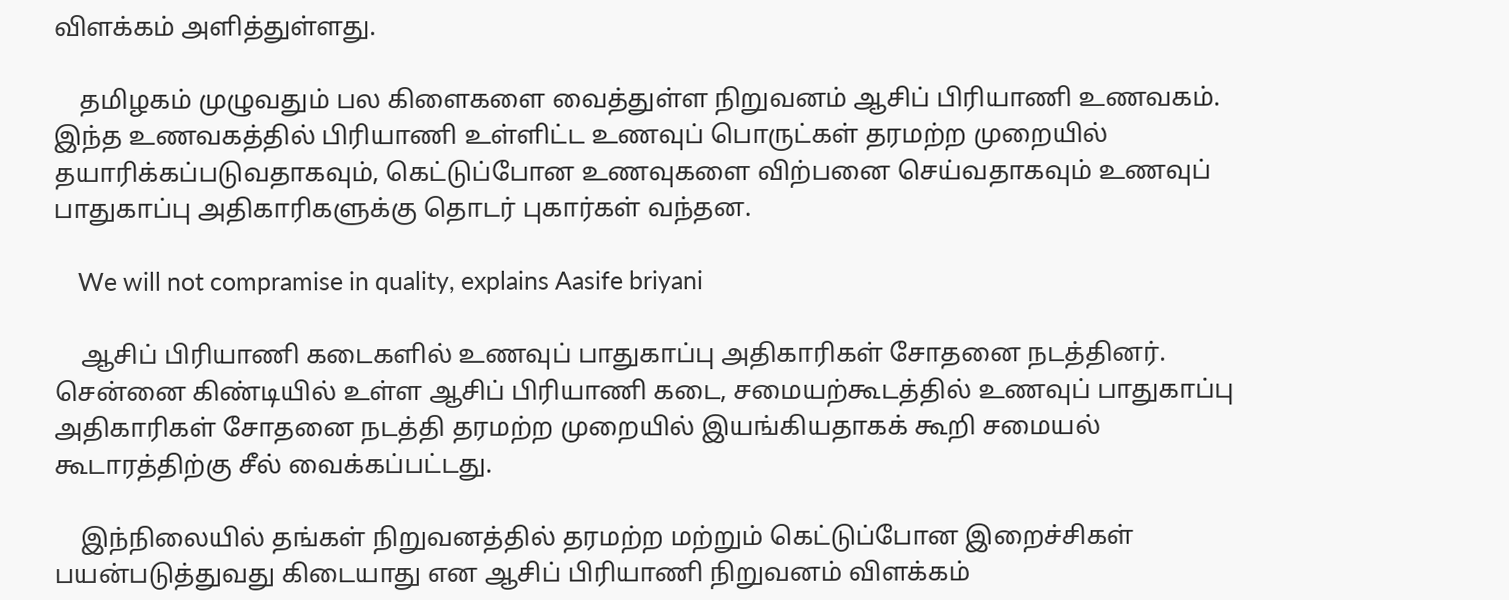விளக்கம் அளித்துள்ளது.

    தமிழகம் முழுவதும் பல கிளைகளை வைத்துள்ள நிறுவனம் ஆசிப் பிரியாணி உணவகம். இந்த உணவகத்தில் பிரியாணி உள்ளிட்ட உணவுப் பொருட்கள் தரமற்ற முறையில் தயாரிக்கப்படுவதாகவும், கெட்டுப்போன உணவுகளை விற்பனை செய்வதாகவும் உணவுப் பாதுகாப்பு அதிகாரிகளுக்கு தொடர் புகார்கள் வந்தன.

    We will not compramise in quality, explains Aasife briyani

    ஆசிப் பிரியாணி கடைகளில் உணவுப் பாதுகாப்பு அதிகாரிகள் சோதனை நடத்தினர். சென்னை கிண்டியில் உள்ள ஆசிப் பிரியாணி கடை, சமையற்கூடத்தில் உணவுப் பாதுகாப்பு அதிகாரிகள் சோதனை நடத்தி தரமற்ற முறையில் இயங்கியதாகக் கூறி சமையல் கூடாரத்திற்கு சீல் வைக்கப்பட்டது.

    இந்நிலையில் தங்கள் நிறுவனத்தில் தரமற்ற மற்றும் கெட்டுப்போன இறைச்சிகள் பயன்படுத்துவது கிடையாது என ஆசிப் பிரியாணி நிறுவனம் விளக்கம்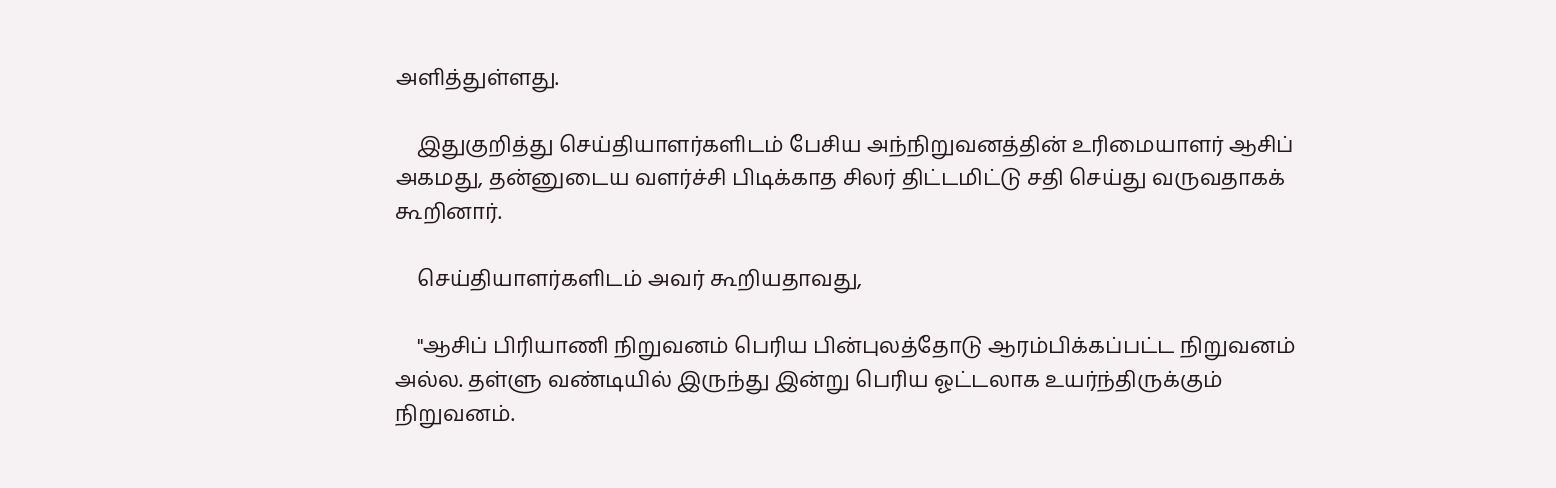அளித்துள்ளது.

    இதுகுறித்து செய்தியாளர்களிடம் பேசிய அந்நிறுவனத்தின் உரிமையாளர் ஆசிப் அகமது, தன்னுடைய வளர்ச்சி பிடிக்காத சிலர் திட்டமிட்டு சதி செய்து வருவதாகக் கூறினார்.

    செய்தியாளர்களிடம் அவர் கூறியதாவது,

    "ஆசிப் பிரியாணி நிறுவனம் பெரிய பின்புலத்தோடு ஆரம்பிக்கப்பட்ட நிறுவனம் அல்ல. தள்ளு வண்டியில் இருந்து இன்று பெரிய ஓட்டலாக உயர்ந்திருக்கும் நிறுவனம்.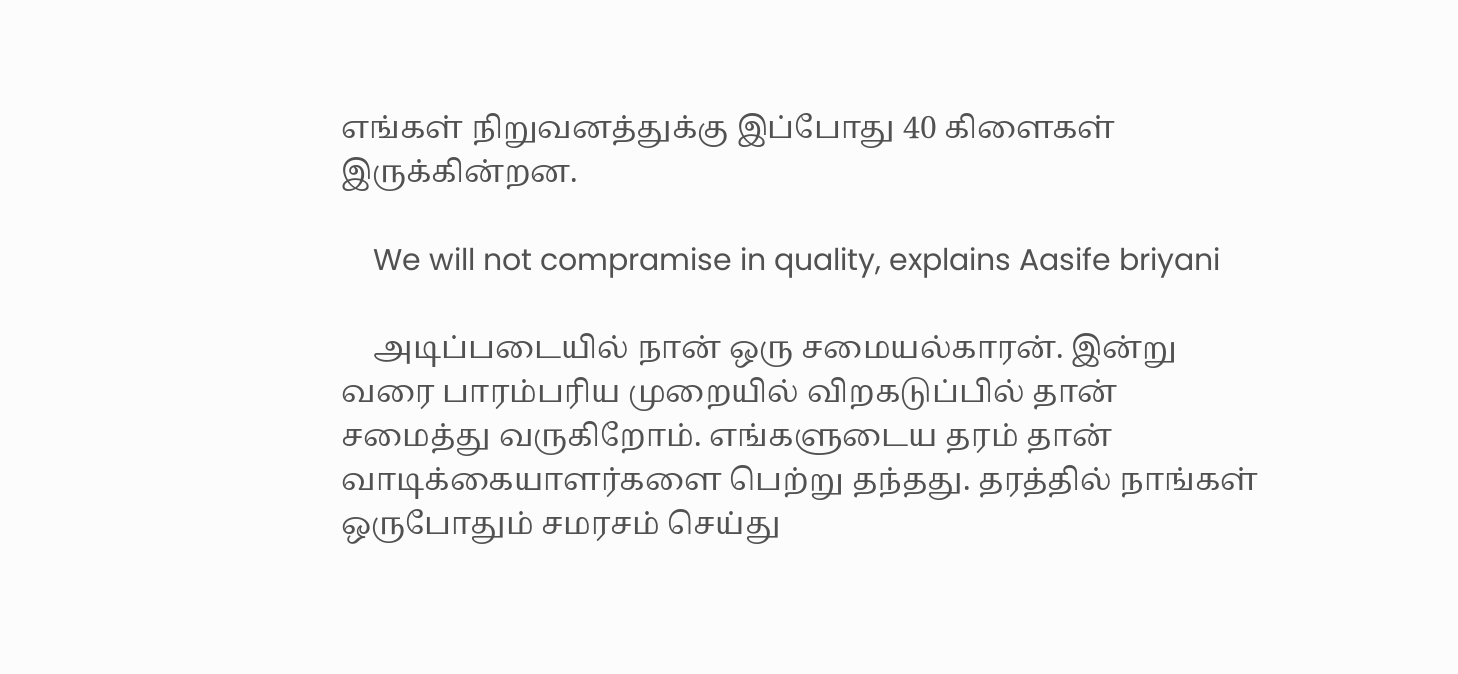எங்கள் நிறுவனத்துக்கு இப்போது 40 கிளைகள் இருக்கின்றன.

    We will not compramise in quality, explains Aasife briyani

    அடிப்படையில் நான் ஒரு சமையல்காரன். இன்று வரை பாரம்பரிய முறையில் விறகடுப்பில் தான் சமைத்து வருகிறோம். எங்களுடைய தரம் தான் வாடிக்கையாளர்களை பெற்று தந்தது. தரத்தில் நாங்கள் ஒருபோதும் சமரசம் செய்து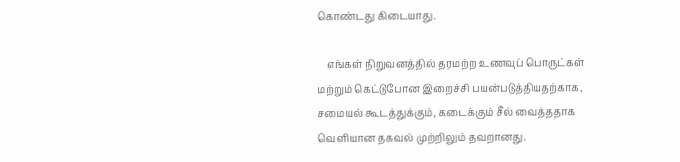கொண்டது கிடையாது.

    எங்கள் நிறுவனத்தில் தரமற்ற உணவுப் பொருட்கள் மற்றும் கெட்டுபோன இறைச்சி பயன்படுத்தியதற்காக, சமையல் கூடத்துக்கும், கடைக்கும் சீல் வைத்ததாக வெளியான தகவல் முற்றிலும் தவறானது.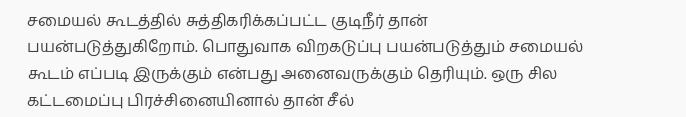சமையல் கூடத்தில் சுத்திகரிக்கப்பட்ட குடிநீர் தான் பயன்படுத்துகிறோம். பொதுவாக விறகடுப்பு பயன்படுத்தும் சமையல் கூடம் எப்படி இருக்கும் என்பது அனைவருக்கும் தெரியும். ஒரு சில கட்டமைப்பு பிரச்சினையினால் தான் சீல்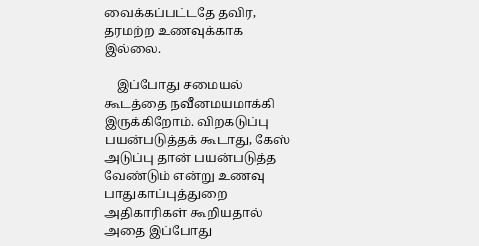வைக்கப்பட்டதே தவிர, தரமற்ற உணவுக்காக இல்லை.

    இப்போது சமையல் கூடத்தை நவீனமயமாக்கி இருக்கிறோம். விறகடுப்பு பயன்படுத்தக் கூடாது, கேஸ் அடுப்பு தான் பயன்படுத்த வேண்டும் என்று உணவு பாதுகாப்புத்துறை அதிகாரிகள் கூறியதால் அதை இப்போது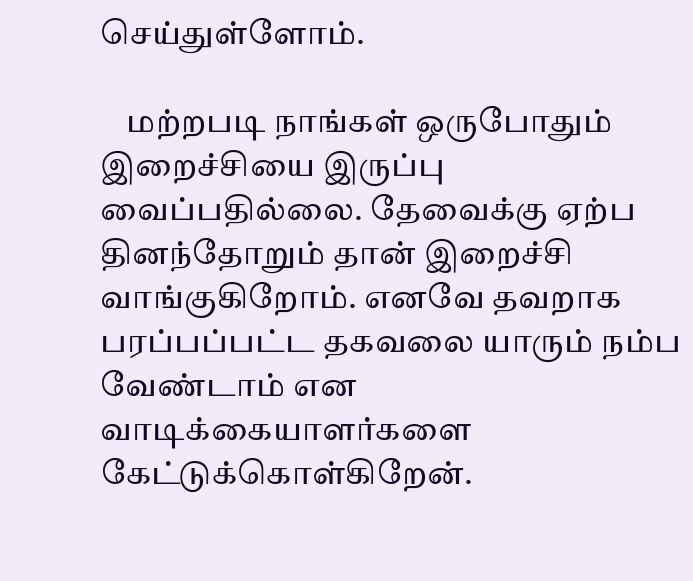செய்துள்ளோம்.

    மற்றபடி நாங்கள் ஒருபோதும் இறைச்சியை இருப்பு வைப்பதில்லை. தேவைக்கு ஏற்ப தினந்தோறும் தான் இறைச்சி வாங்குகிறோம். எனவே தவறாக பரப்பப்பட்ட தகவலை யாரும் நம்ப வேண்டாம் என வாடிக்கையாளர்களை கேட்டுக்கொள்கிறேன்.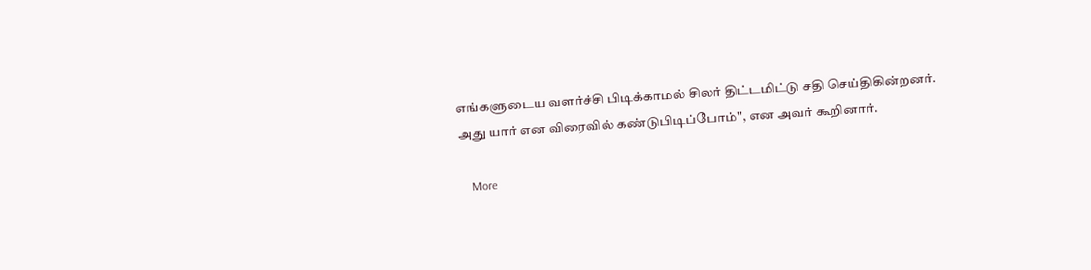எங்களுடைய வளர்ச்சி பிடிக்காமல் சிலர் திட்டமிட்டு சதி செய்திகின்றனர். அது யார் என விரைவில் கண்டுபிடிப்போம்", என அவர் கூறினார்.

    More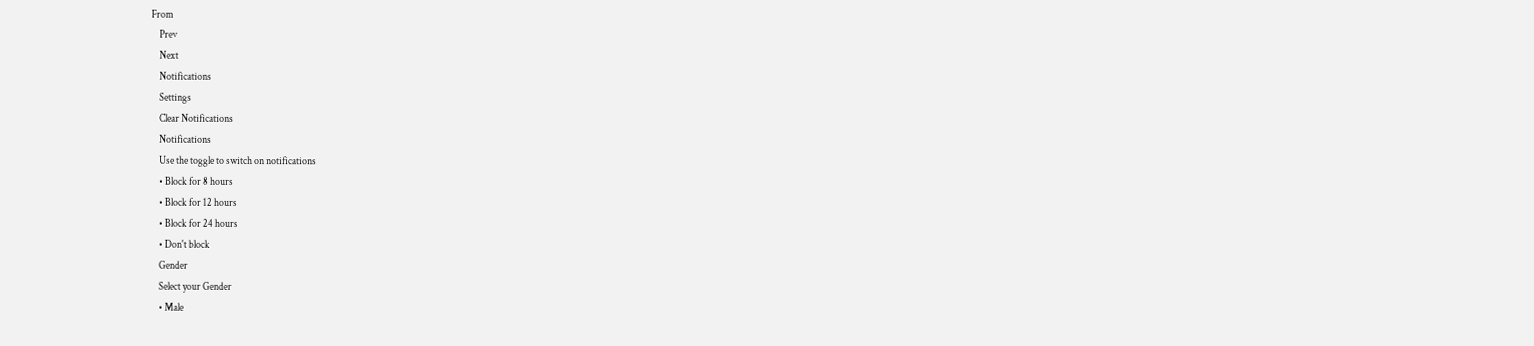From
    Prev
    Next
    Notifications
    Settings
    Clear Notifications
    Notifications
    Use the toggle to switch on notifications
    • Block for 8 hours
    • Block for 12 hours
    • Block for 24 hours
    • Don't block
    Gender
    Select your Gender
    • Male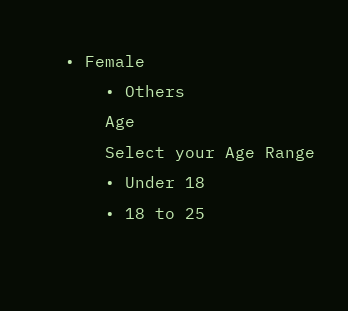• Female
    • Others
    Age
    Select your Age Range
    • Under 18
    • 18 to 25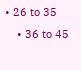• 26 to 35
    • 36 to 45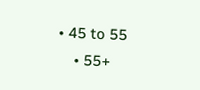• 45 to 55
    • 55+